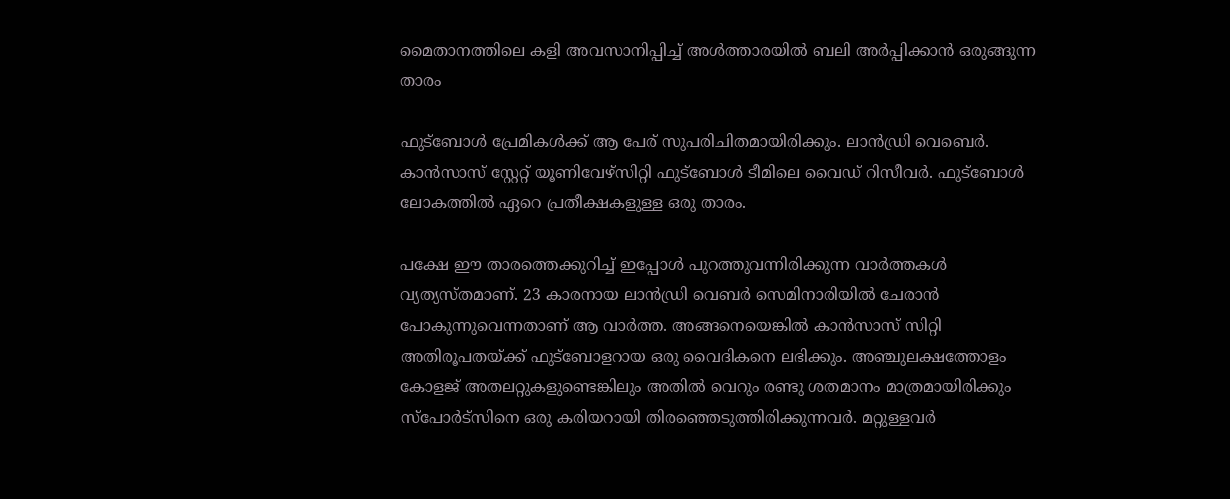മൈതാനത്തിലെ കളി അവസാനിപ്പിച്ച് അള്‍ത്താരയില്‍ ബലി അര്‍പ്പിക്കാന്‍ ഒരുങ്ങുന്ന താരം

ഫുട്‌ബോള്‍ പ്രേമികള്‍ക്ക് ആ പേര് സുപരിചിതമായിരിക്കും. ലാന്‍ഡ്രി വെബെര്‍. കാന്‍സാസ് സ്റ്റേറ്റ് യൂണിവേഴ്‌സിറ്റി ഫുട്‌ബോള്‍ ടീമിലെ വൈഡ് റിസീവര്‍. ഫുട്‌ബോള്‍ ലോകത്തില്‍ ഏറെ പ്രതീക്ഷകളുള്ള ഒരു താരം.

പക്ഷേ ഈ താരത്തെക്കുറിച്ച് ഇപ്പോള്‍ പുറത്തുവന്നിരിക്കുന്ന വാര്‍ത്തകള്‍ വ്യത്യസ്തമാണ്. 23 കാരനായ ലാന്‍ഡ്രി വെബര്‍ സെമിനാരിയില്‍ ചേരാന്‍ പോകുന്നുവെന്നതാണ് ആ വാര്‍ത്ത. അങ്ങനെയെങ്കില്‍ കാന്‍സാസ് സിറ്റി അതിരൂപതയ്ക്ക് ഫുട്‌ബോളറായ ഒരു വൈദികനെ ലഭിക്കും. അഞ്ചുലക്ഷത്തോളം കോളജ് അതലറ്റുകളുണ്ടെങ്കിലും അതില്‍ വെറും രണ്ടു ശതമാനം മാത്രമായിരിക്കും സ്‌പോര്‍ട്‌സിനെ ഒരു കരിയറായി തിരഞ്ഞെടുത്തിരിക്കുന്നവര്‍. മറ്റുള്ളവര്‍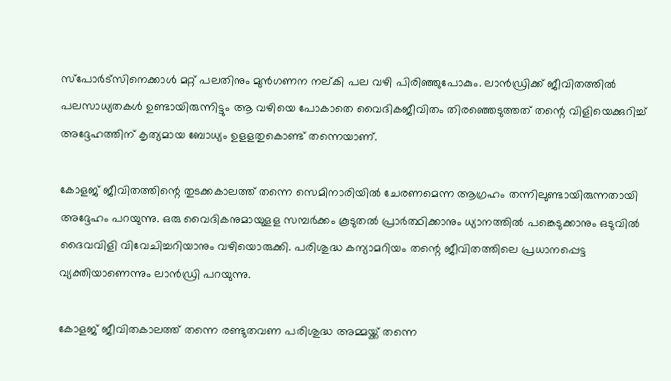സ്‌പോര്‍ട്‌സിനെക്കാള്‍ മറ്റ് പലതിനും മുന്‍ഗണന നല്കി പല വഴി പിരിഞ്ഞുപോകും. ലാന്‍ഡ്രിക്ക് ജീവിതത്തില്‍ പലസാധ്യതകള്‍ ഉണ്ടായിരുന്നിട്ടും ആ വഴിയെ പോകാതെ വൈദികജീവിതം തിരഞ്ഞെടുത്തത് തന്റെ വിളിയെക്കുറിച്ച് അദ്ദേഹത്തിന് കൃത്യമായ ബോധ്യം ഉളളതുകൊണ്ട് തന്നെയാണ്.

കോളജ് ജീവിതത്തിന്റെ തുടക്കകാലത്ത് തന്നെ സെമിനാരിയില്‍ ചേരണമെന്ന ആഗ്രഹം തന്നിലുണ്ടായിരുന്നതായി അദ്ദേഹം പറയുന്നു. ഒരു വൈദികനുമായുളള സമ്പര്‍ക്കം കൂടുതല്‍ പ്രാര്‍ത്ഥിക്കാനും ധ്യാനത്തില്‍ പങ്കെടുക്കാനും ഒടുവില്‍ ദൈവവിളി വിവേചിച്ചറിയാനും വഴിയൊരുക്കി. പരിശുദ്ധ കന്യാമറിയം തന്റെ ജീവിതത്തിലെ പ്രധാനപ്പെട്ട വ്യക്തിയാണെന്നും ലാന്‍ഡ്രി പറയുന്നു.

കോളജ് ജീവിതകാലത്ത് തന്നെ രണ്ടുതവണ പരിശുദ്ധ അമ്മയ്ക്ക് തന്നെ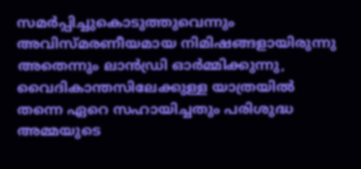സമര്‍പ്പിച്ചുകൊടുത്തുവെന്നും അവിസ്മരണീയമായ നിമിഷങ്ങളായിരുന്നു അതെന്നും ലാന്‍ഡ്രി ഓര്‍മ്മിക്കുന്നു, വൈദികാന്തസിലേക്കുള്ള യാത്രയില്‍ തന്നെ ഏറെ സഹായിച്ചതും പരിശുദ്ധ അമ്മയുടെ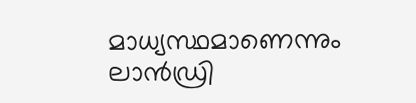മാധ്യസ്ഥമാണെന്നും ലാന്‍ഡ്രി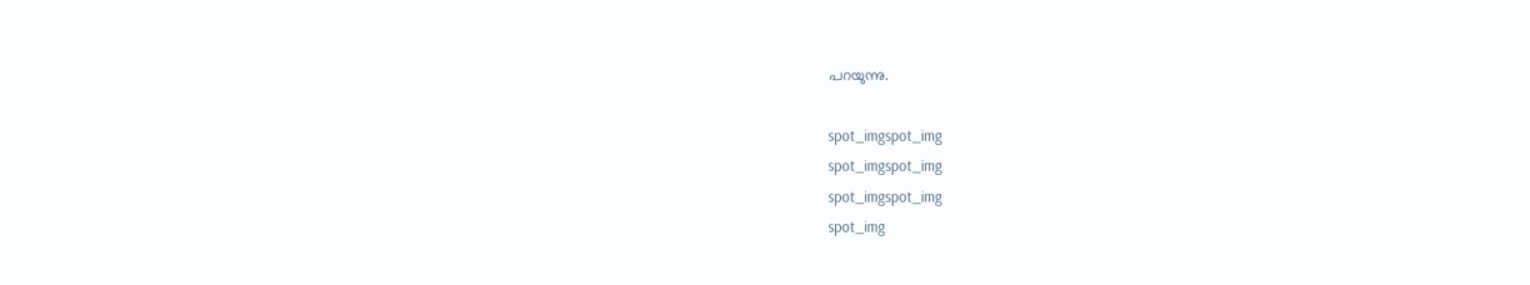പറയുന്നു.

spot_imgspot_img
spot_imgspot_img
spot_imgspot_img
spot_img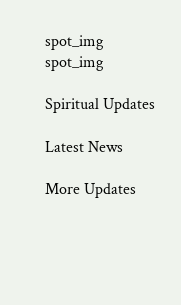spot_img
spot_img

Spiritual Updates

Latest News

More Updates